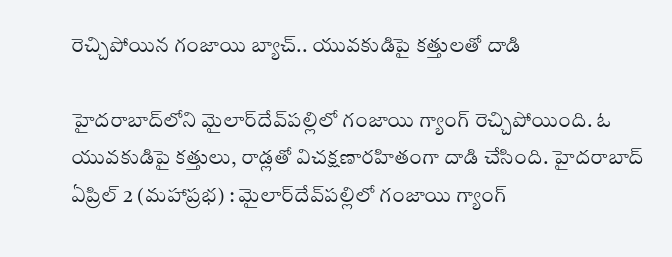రెచ్చిపోయిన గంజాయి బ్యాచ్.. యువకుడిపై కత్తులతో దాడి

హైదరాబాద్‌లోని మైలార్‌దేవ్‌పల్లిలో గంజాయి గ్యాంగ్ రెచ్చిపోయింది. ఓ యువకుడిపై కత్తులు, రాడ్లతో విచక్షణారహితంగా దాడి చేసింది. హైదరాబాద్ ఏప్రిల్ 2 (మహాప్రభ) : మైలార్‌దేవ్‌పల్లిలో గంజాయి గ్యాంగ్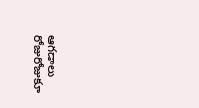ఆగడాలు రోజురోజుకూ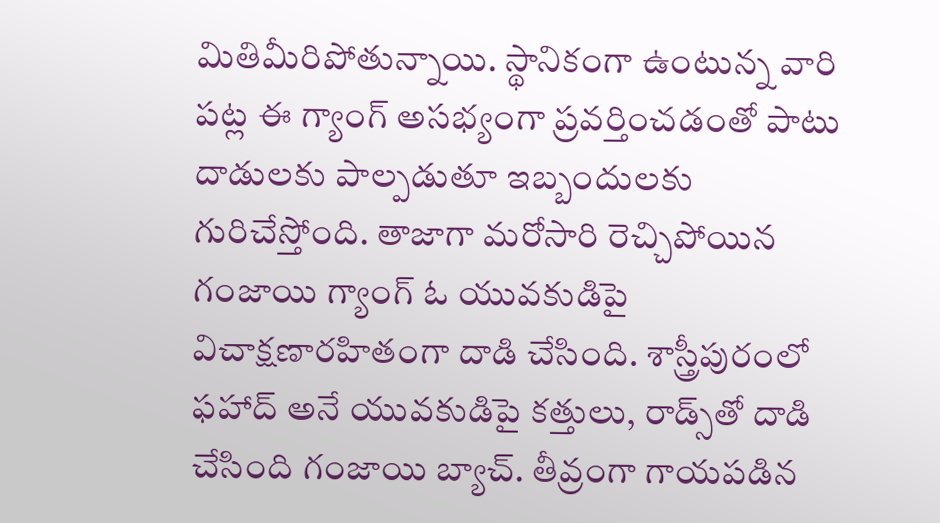మితిమీరిపోతున్నాయి. స్థానికంగా ఉంటున్న వారి పట్ల ఈ గ్యాంగ్ అసభ్యంగా ప్రవర్తించడంతో పాటు దాడులకు పాల్పడుతూ ఇబ్బందులకు గురిచేస్తోంది. తాజాగా మరోసారి రెచ్చిపోయిన గంజాయి గ్యాంగ్‌ ఓ యువకుడిపై విచాక్షణారహితంగా దాడి చేసింది. శాస్త్రీపురంలో ఫహాద్ అనే యువకుడిపై కత్తులు, రాడ్స్‌తో దాడి చేసింది గంజాయి బ్యాచ్. తీవ్రంగా గాయపడిన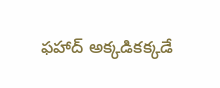ఫహాద్ అక్కడికక్కడే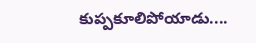కుప్పకూలిపోయాడు....